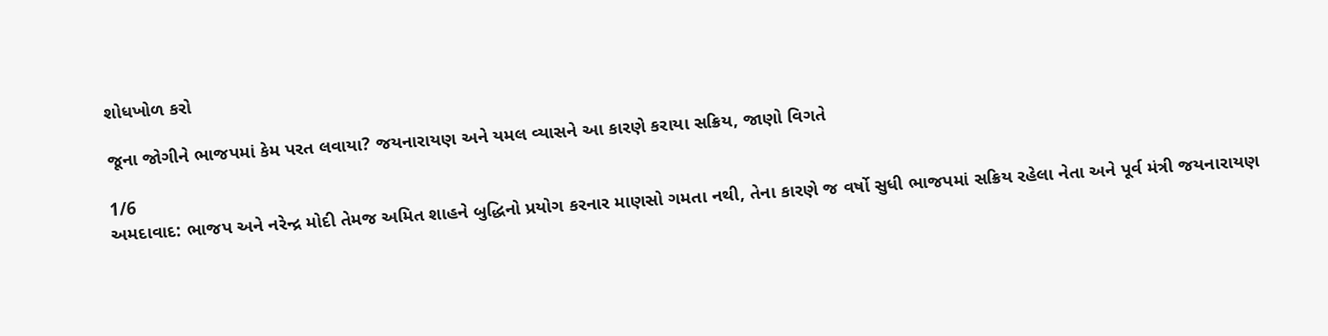શોધખોળ કરો

જૂના જોગીને ભાજપમાં કેમ પરત લવાયા? જયનારાયણ અને યમલ વ્યાસને આ કારણે કરાયા સક્રિય, જાણો વિગતે

1/6
અમદાવાદ: ભાજપ અને નરેન્દ્ર મોદી તેમજ અમિત શાહને બુદ્ધિનો પ્રયોગ કરનાર માણસો ગમતા નથી, તેના કારણે જ વર્ષો સુધી ભાજપમાં સક્રિય રહેલા નેતા અને પૂર્વ મંત્રી જયનારાયણ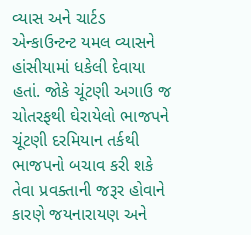વ્યાસ અને ચાર્ટડ એન્કાઉન્ટન્ટ યમલ વ્યાસને હાંસીયામાં ધકેલી દેવાયા હતાં. જોકે ચૂંટણી અગાઉ જ ચોતરફથી ઘેરાયેલો ભાજપને ચૂંટણી દરમિયાન તર્કથી ભાજપનો બચાવ કરી શકે તેવા પ્રવક્તાની જરૂર હોવાને કારણે જયનારાયણ અને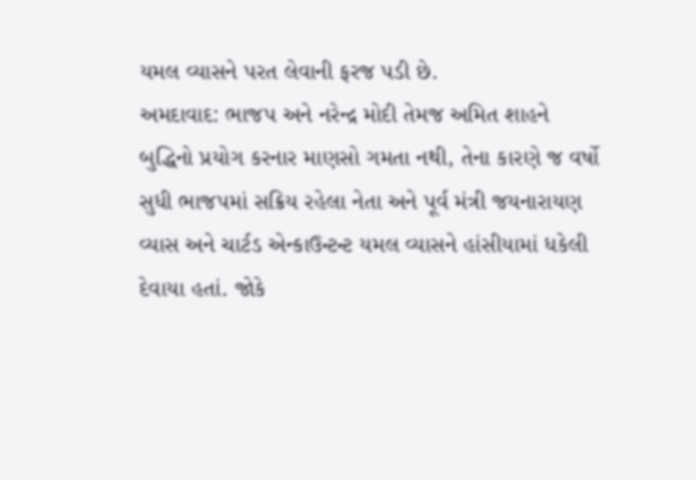યમલ વ્યાસને પરત લેવાની ફરજ પડી છે.
અમદાવાદ: ભાજપ અને નરેન્દ્ર મોદી તેમજ અમિત શાહને બુદ્ધિનો પ્રયોગ કરનાર માણસો ગમતા નથી, તેના કારણે જ વર્ષો સુધી ભાજપમાં સક્રિય રહેલા નેતા અને પૂર્વ મંત્રી જયનારાયણ વ્યાસ અને ચાર્ટડ એન્કાઉન્ટન્ટ યમલ વ્યાસને હાંસીયામાં ધકેલી દેવાયા હતાં. જોકે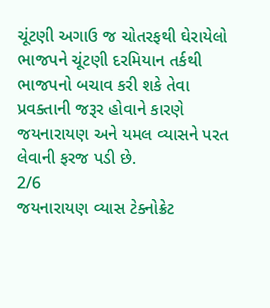ચૂંટણી અગાઉ જ ચોતરફથી ઘેરાયેલો ભાજપને ચૂંટણી દરમિયાન તર્કથી ભાજપનો બચાવ કરી શકે તેવા પ્રવક્તાની જરૂર હોવાને કારણે જયનારાયણ અને યમલ વ્યાસને પરત લેવાની ફરજ પડી છે.
2/6
જયનારાયણ વ્યાસ ટેક્નોક્રેટ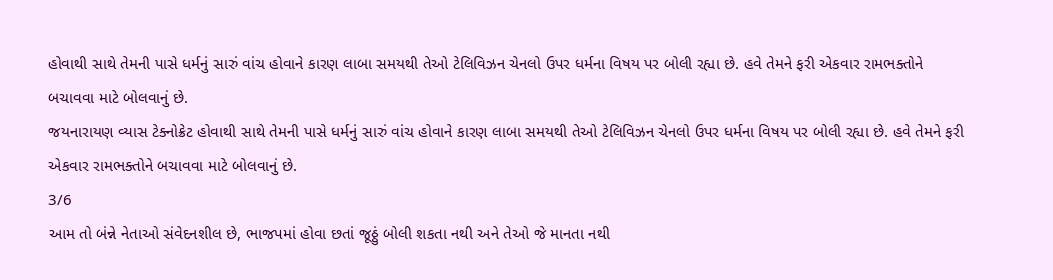હોવાથી સાથે તેમની પાસે ધર્મનું સારું વાંચ હોવાને કારણ લાબા સમયથી તેઓ ટેલિવિઝન ચેનલો ઉપર ધર્મના વિષય પર બોલી રહ્યા છે. હવે તેમને ફરી એકવાર રામભક્તોને બચાવવા માટે બોલવાનું છે.
જયનારાયણ વ્યાસ ટેક્નોક્રેટ હોવાથી સાથે તેમની પાસે ધર્મનું સારું વાંચ હોવાને કારણ લાબા સમયથી તેઓ ટેલિવિઝન ચેનલો ઉપર ધર્મના વિષય પર બોલી રહ્યા છે. હવે તેમને ફરી એકવાર રામભક્તોને બચાવવા માટે બોલવાનું છે.
3/6
આમ તો બંન્ને નેતાઓ સંવેદનશીલ છે, ભાજપમાં હોવા છતાં જૂઠ્ઠું બોલી શકતા નથી અને તેઓ જે માનતા નથી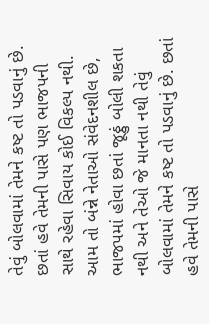તેવું બોલવામાં તેમને કષ્ટ તો પડવાનું છે. છતાં હવે તેમની પાસે પણ ભાજપની સાથે રહેવા સિવાય કોઈ વિકલ્પ નથી.
આમ તો બંન્ને નેતાઓ સંવેદનશીલ છે, ભાજપમાં હોવા છતાં જૂઠ્ઠું બોલી શકતા નથી અને તેઓ જે માનતા નથી તેવું બોલવામાં તેમને કષ્ટ તો પડવાનું છે. છતાં હવે તેમની પાસે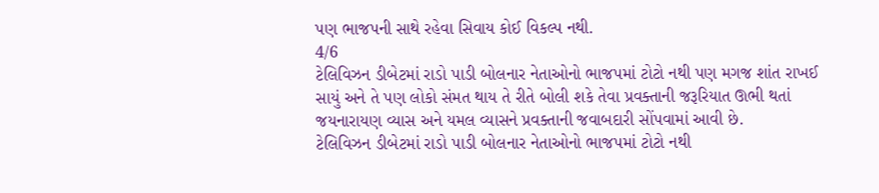પણ ભાજપની સાથે રહેવા સિવાય કોઈ વિકલ્પ નથી.
4/6
ટેલિવિઝન ડીબેટમાં રાડો પાડી બોલનાર નેતાઓનો ભાજપમાં ટોટો નથી પણ મગજ શાંત રાખઈ સાયું અને તે પણ લોકો સંમત થાય તે રીતે બોલી શકે તેવા પ્રવક્તાની જરૂરિયાત ઊભી થતાં જયનારાયણ વ્યાસ અને યમલ વ્યાસને પ્રવક્તાની જવાબદારી સોંપવામાં આવી છે.
ટેલિવિઝન ડીબેટમાં રાડો પાડી બોલનાર નેતાઓનો ભાજપમાં ટોટો નથી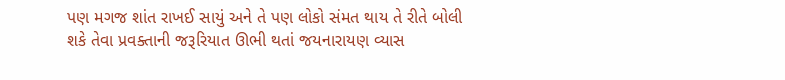પણ મગજ શાંત રાખઈ સાયું અને તે પણ લોકો સંમત થાય તે રીતે બોલી શકે તેવા પ્રવક્તાની જરૂરિયાત ઊભી થતાં જયનારાયણ વ્યાસ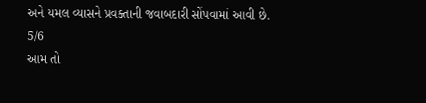અને યમલ વ્યાસને પ્રવક્તાની જવાબદારી સોંપવામાં આવી છે.
5/6
આમ તો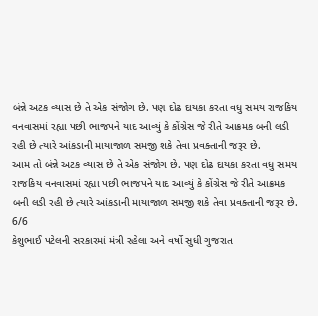બંન્ને અટક વ્યાસ છે તે એક સંજોગ છે. પણ દોઢ દાયકા કરતા વધુ સમય રાજકિય વનવાસમાં રહ્યા પછી ભાજપને યાદ આવ્યું કે કોંગ્રેસ જે રીતે આક્રમક બની લડી રહી છે ત્યારે આંકડાની માયાજાળ સમજી શકે તેવા પ્રવક્તાની જરૂર છે.
આમ તો બંન્ને અટક વ્યાસ છે તે એક સંજોગ છે. પણ દોઢ દાયકા કરતા વધુ સમય રાજકિય વનવાસમાં રહ્યા પછી ભાજપને યાદ આવ્યું કે કોંગ્રેસ જે રીતે આક્રમક બની લડી રહી છે ત્યારે આંકડાની માયાજાળ સમજી શકે તેવા પ્રવક્તાની જરૂર છે.
6/6
કેશુભાઈ પટેલની સરકારમાં મંત્રી રહેલા અને વર્ષો સુધી ગુજરાત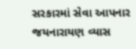સરકારમાં સેવા આપનાર જયનારાયણ વ્યાસ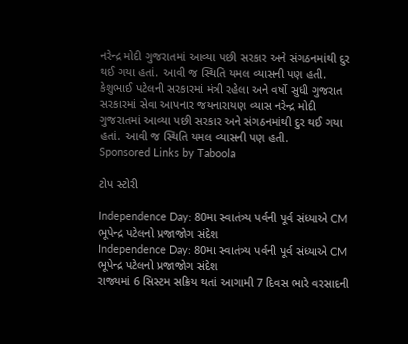નરેન્દ્ર મોદી ગુજરાતમાં આવ્યા પછી સરકાર અને સંગઠનમાંથી દુર થઈ ગયા હતાં. આવી જ સ્થિતિ યમલ વ્યાસની પણ હતી.
કેશુભાઈ પટેલની સરકારમાં મંત્રી રહેલા અને વર્ષો સુધી ગુજરાત સરકારમાં સેવા આપનાર જયનારાયણ વ્યાસ નરેન્દ્ર મોદી ગુજરાતમાં આવ્યા પછી સરકાર અને સંગઠનમાંથી દુર થઈ ગયા હતાં. આવી જ સ્થિતિ યમલ વ્યાસની પણ હતી.
Sponsored Links by Taboola

ટોપ સ્ટોરી

Independence Day: 80મા સ્વાતંત્ર્ય પર્વની પૂર્વ સંધ્યાએ CM ભૂપેન્દ્ર પટેલનો પ્રજાજોગ સંદેશ
Independence Day: 80મા સ્વાતંત્ર્ય પર્વની પૂર્વ સંધ્યાએ CM ભૂપેન્દ્ર પટેલનો પ્રજાજોગ સંદેશ
રાજ્યમાં 6 સિસ્ટમ સક્રિય થતાં આગામી 7 દિવસ ભારે વરસાદની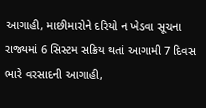આગાહી, માછીમારોને દરિયો ન ખેડવા સૂચના
રાજ્યમાં 6 સિસ્ટમ સક્રિય થતાં આગામી 7 દિવસ ભારે વરસાદની આગાહી,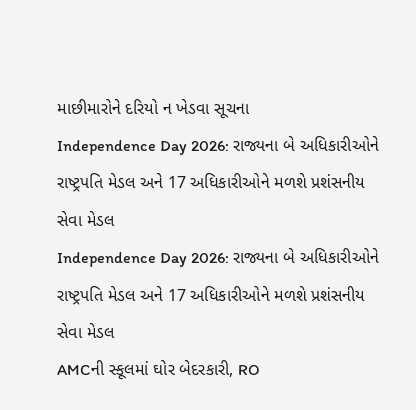માછીમારોને દરિયો ન ખેડવા સૂચના
Independence Day 2026: રાજ્યના બે અધિકારીઓને રાષ્ટ્રપતિ મેડલ અને 17 અધિકારીઓને મળશે પ્રશંસનીય સેવા મેડલ
Independence Day 2026: રાજ્યના બે અધિકારીઓને રાષ્ટ્રપતિ મેડલ અને 17 અધિકારીઓને મળશે પ્રશંસનીય સેવા મેડલ
AMCની સ્કૂલમાં ઘોર બેદરકારી, RO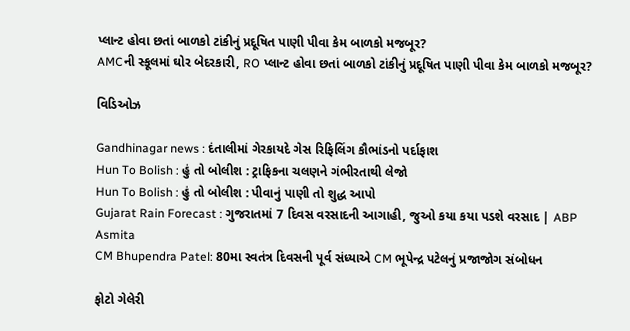પ્લાન્ટ હોવા છતાં બાળકો ટાંકીનું પ્રદૂષિત પાણી પીવા કેમ બાળકો મજબૂર?
AMCની સ્કૂલમાં ઘોર બેદરકારી, RO પ્લાન્ટ હોવા છતાં બાળકો ટાંકીનું પ્રદૂષિત પાણી પીવા કેમ બાળકો મજબૂર?

વિડિઓઝ

Gandhinagar news : દંતાલીમાં ગેરકાયદે ગેસ રિફિલિંગ કૌભાંડનો પર્દાફાશ
Hun To Bolish : હું તો બોલીશ : ટ્રાફિકના ચલણને ગંભીરતાથી લેજો
Hun To Bolish : હું તો બોલીશ : પીવાનું પાણી તો શુદ્ધ આપો
Gujarat Rain Forecast : ગુજરાતમાં 7 દિવસ વરસાદની આગાહી, જુઓ કયા કયા પડશે વરસાદ | ABP Asmita
CM Bhupendra Patel: 80મા સ્વતંત્ર દિવસની પૂર્વ સંધ્યાએ CM ભૂપેન્દ્ર પટેલનું પ્રજાજોગ સંબોધન

ફોટો ગેલેરી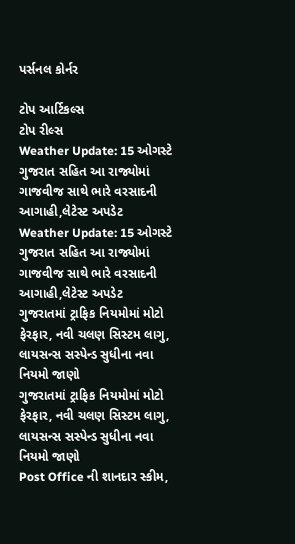પર્સનલ કોર્નર

ટોપ આર્ટિકલ્સ
ટોપ રીલ્સ
Weather Update: 15 ઓગસ્ટે ગુજરાત સહિત આ રાજ્યોમાં ગાજવીજ સાથે ભારે વરસાદની આગાહી,લેટેસ્ટ અપડેટ
Weather Update: 15 ઓગસ્ટે ગુજરાત સહિત આ રાજ્યોમાં ગાજવીજ સાથે ભારે વરસાદની આગાહી,લેટેસ્ટ અપડેટ
ગુજરાતમાં ટ્રાફિક નિયમોમાં મોટો ફેરફાર, નવી ચલણ સિસ્ટમ લાગુ, લાયસન્સ સસ્પેન્ડ સુધીના નવા નિયમો જાણો
ગુજરાતમાં ટ્રાફિક નિયમોમાં મોટો ફેરફાર, નવી ચલણ સિસ્ટમ લાગુ, લાયસન્સ સસ્પેન્ડ સુધીના નવા નિયમો જાણો
Post Office ની શાનદાર સ્કીમ,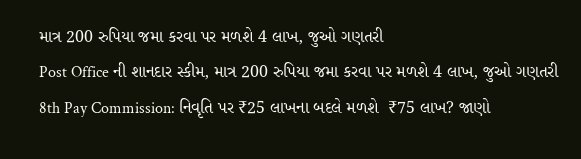માત્ર 200 રુપિયા જમા કરવા પર મળશે 4 લાખ, જુઓ ગણતરી
Post Office ની શાનદાર સ્કીમ, માત્ર 200 રુપિયા જમા કરવા પર મળશે 4 લાખ, જુઓ ગણતરી
8th Pay Commission: નિવૃતિ પર ₹25 લાખના બદલે મળશે  ₹75 લાખ? જાણો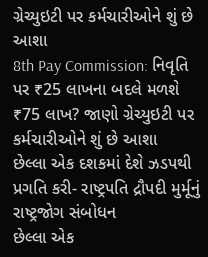ગ્રેચ્યુઇટી પર કર્મચારીઓને શું છે આશા
8th Pay Commission: નિવૃતિ પર ₹25 લાખના બદલે મળશે  ₹75 લાખ? જાણો ગ્રેચ્યુઇટી પર કર્મચારીઓને શું છે આશા
છેલ્લા એક દશકમાં દેશે ઝડપથી પ્રગતિ કરી- રાષ્ટ્રપતિ દ્રૌપદી મુર્મૂનું રાષ્ટ્રજોગ સંબોધન
છેલ્લા એક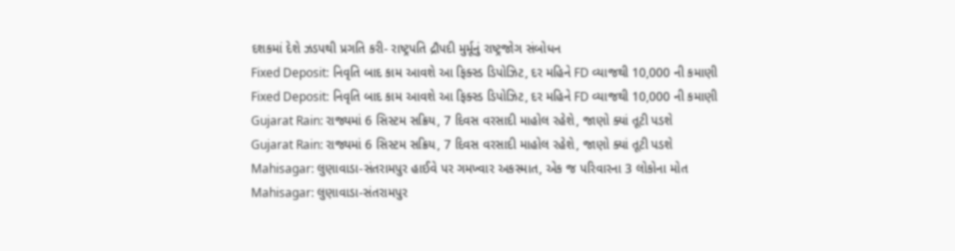દશકમાં દેશે ઝડપથી પ્રગતિ કરી- રાષ્ટ્રપતિ દ્રૌપદી મુર્મૂનું રાષ્ટ્રજોગ સંબોધન
Fixed Deposit: નિવૃતિ બાદ કામ આવશે આ ફિક્સ્ડ ડિપોઝિટ, દર મહિને FD વ્યાજથી 10,000 ની કમાણી
Fixed Deposit: નિવૃતિ બાદ કામ આવશે આ ફિક્સ્ડ ડિપોઝિટ, દર મહિને FD વ્યાજથી 10,000 ની કમાણી
Gujarat Rain: રાજ્યમાં 6 સિસ્ટમ સક્રિય, 7 દિવસ વરસાદી માહોલ રહેશે, જાણો ક્યાં તૂટી પડશે
Gujarat Rain: રાજ્યમાં 6 સિસ્ટમ સક્રિય, 7 દિવસ વરસાદી માહોલ રહેશે, જાણો ક્યાં તૂટી પડશે
Mahisagar: લુણાવાડા-સંતરામપુર હાઈવે પર ગમખ્વાર અકસ્માત, એક જ પરિવારના 3 લોકોના મોત
Mahisagar: લુણાવાડા-સંતરામપુર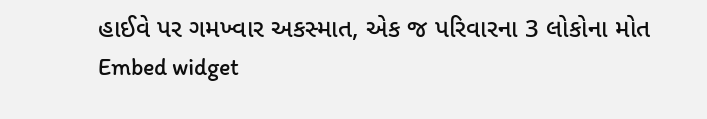હાઈવે પર ગમખ્વાર અકસ્માત, એક જ પરિવારના 3 લોકોના મોત
Embed widget